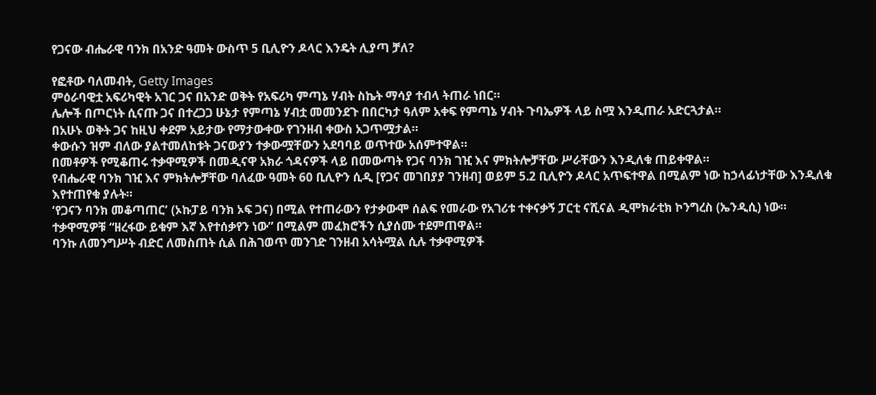የጋናው ብሔራዊ ባንክ በአንድ ዓመት ውስጥ 5 ቢሊዮን ዶላር እንዴት ሊያጣ ቻለ?

የፎቶው ባለመብት, Getty Images
ምዕራባዊቷ አፍሪካዊት አገር ጋና በአንድ ወቅት የአፍሪካ ምጣኔ ሃብት ስኬት ማሳያ ተብላ ትጠራ ነበር።
ሌሎች በጦርነት ሲናጡ ጋና በተረጋጋ ሁኔታ የምጣኔ ሃብቷ መመንደጉ በበርካታ ዓለም አቀፍ የምጣኔ ሃብት ጉባኤዎች ላይ ስሟ እንዲጠራ አድርጓታል።
በአሁኑ ወቅት ጋና ከዚህ ቀደም አይታው የማታውቀው የገንዘብ ቀውስ አጋጥሟታል።
ቀውሱን ዝም ብለው ያልተመለከቱት ጋናውያን ተቃውሟቸውን አደባባይ ወጥተው አሰምተዋል።
በመቶዎች የሚቆጠሩ ተቃዋሚዎች በመዲናዋ አክራ ጎዳናዎች ላይ በመውጣት የጋና ባንክ ገዢ እና ምክትሎቻቸው ሥራቸውን እንዲለቁ ጠይቀዋል።
የብሔራዊ ባንክ ገዢ እና ምክትሎቻቸው ባለፈው ዓመት 60 ቢሊዮን ሲዲ [የጋና መገበያያ ገንዘብ] ወይም 5.2 ቢሊዮን ዶላር አጥፍተዋል በሚልም ነው ከኃላፊነታቸው እንዲለቁ እየተጠየቁ ያሉት።
‘የጋናን ባንክ መቆጣጠር’ (ኦኩፓይ ባንክ ኦፍ ጋና) በሚል የተጠራውን የታቃውሞ ሰልፍ የመራው የአገሪቱ ተቀናቃኝ ፓርቲ ናሺናል ዲሞክራቲክ ኮንግረስ (ኤንዲሲ) ነው።
ተቃዋሚዎቹ “ዘረፋው ይቁም እኛ እየተሰቃየን ነው” በሚልም መፈክሮችን ሲያሰሙ ተደምጠዋል።
ባንኩ ለመንግሥት ብድር ለመስጠት ሲል በሕገወጥ መንገድ ገንዘብ አሳትሟል ሲሉ ተቃዋሚዎች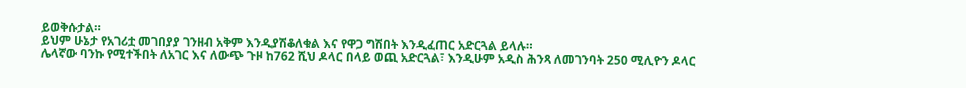ይወቅሱታል።
ይህም ሁኔታ የአገሪቷ መገበያያ ገንዘብ አቅም እንዲያሽቆለቁል እና የዋጋ ግሽበት እንዲፈጠር አድርጓል ይላሉ።
ሌላኛው ባንኩ የሚተችበት ለአገር እና ለውጭ ጉዞ ከ762 ሺህ ዶላር በላይ ወጪ አድርጓል፣ እንዲሁም አዲስ ሕንጻ ለመገንባት 250 ሚሊዮን ዶላር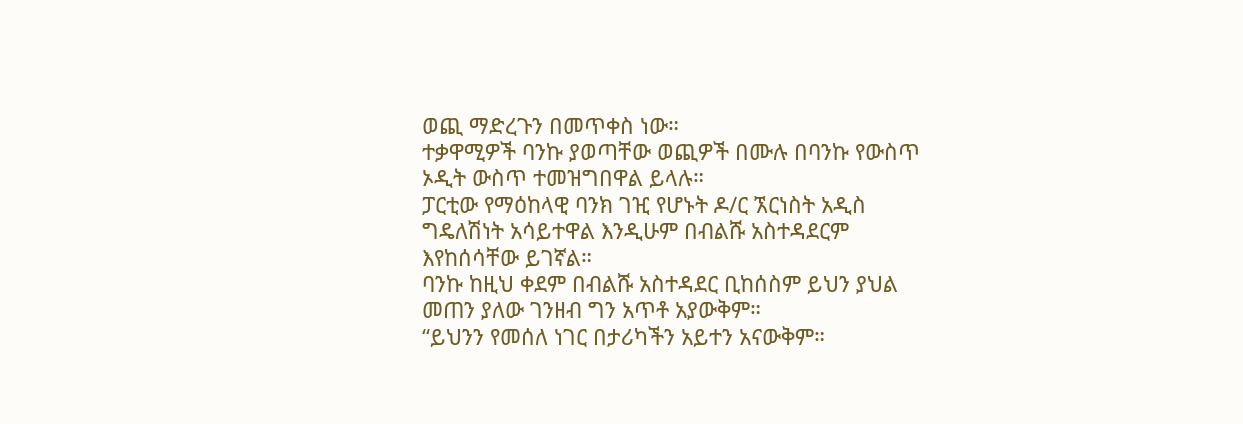ወጪ ማድረጉን በመጥቀስ ነው።
ተቃዋሚዎች ባንኩ ያወጣቸው ወጪዎች በሙሉ በባንኩ የውስጥ ኦዲት ውስጥ ተመዝግበዋል ይላሉ።
ፓርቲው የማዕከላዊ ባንክ ገዢ የሆኑት ዶ/ር ኧርነስት አዲስ ግዴለሽነት አሳይተዋል እንዲሁም በብልሹ አስተዳደርም እየከሰሳቸው ይገኛል።
ባንኩ ከዚህ ቀደም በብልሹ አስተዳደር ቢከሰስም ይህን ያህል መጠን ያለው ገንዘብ ግን አጥቶ አያውቅም።
“ይህንን የመሰለ ነገር በታሪካችን አይተን አናውቅም።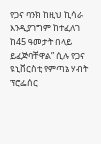የጋና ባንክ ከዚህ ኪሳራ እንዲያገግም ከተፈለገ ከ45 ዓመታት በላይ ይፈጅባቸዋል” ሲሉ የጋና ዩኒቨርስቲ የምጣኔ ሃብት ፕሮፌሰር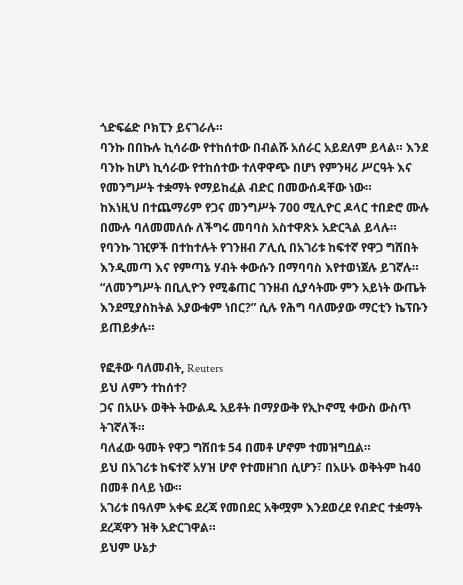ጎድፍሬድ ቦክፒን ይናገራሉ።
ባንኩ በበኩሉ ኪሳራው የተከሰተው በብልሹ አሰራር አይደለም ይላል። እንደ ባንኩ ከሆነ ኪሳራው የተከሰተው ተለዋዋጭ በሆነ የምንዛሪ ሥርዓት እና የመንግሥት ተቋማት የማይከፈል ብድር በመውሰዳቸው ነው።
ከእነዚህ በተጨማሪም የጋና መንግሥት 700 ሚሊዮር ዶላር ተበድሮ ሙሉ በሙሉ ባለመመለሱ ለችግሩ መባባስ አስተዋጽኦ አድርጓል ይላሉ።
የባንኩ ገዢዎች በተከተሉት የገንዘብ ፖሊሲ በአገሪቱ ከፍተኛ የዋጋ ግሸበት እንዲመጣ እና የምጣኔ ሃብት ቀውሱን በማባባስ እየተወነጀሉ ይገኛሉ።
“ለመንግሥት በቢሊዮን የሚቆጠር ገንዘብ ሲያሳትሙ ምን አይነት ውጤት እንደሚያስከትል አያውቁም ነበር?” ሲሉ የሕግ ባለሙያው ማርቲን ኬፕቡን ይጠይቃሉ።

የፎቶው ባለመብት, Reuters
ይህ ለምን ተከሰተ?
ጋና በአሁኑ ወቅት ትውልዱ አይቶት በማያውቅ የኢኮኖሚ ቀውስ ውስጥ ትገኛለች።
ባለፈው ዓመት የዋጋ ግሽበቱ 54 በመቶ ሆኖም ተመዝግቧል።
ይህ በአገሪቱ ከፍተኛ አሃዝ ሆኖ የተመዘገበ ሲሆን፣ በአሁኑ ወቅትም ከ40 በመቶ በላይ ነው።
አገሪቱ በዓለም አቀፍ ደረጃ የመበደር አቅሟም እንደወረደ የብድር ተቋማት ደረጃዋን ዝቅ አድርገዋል።
ይህም ሁኔታ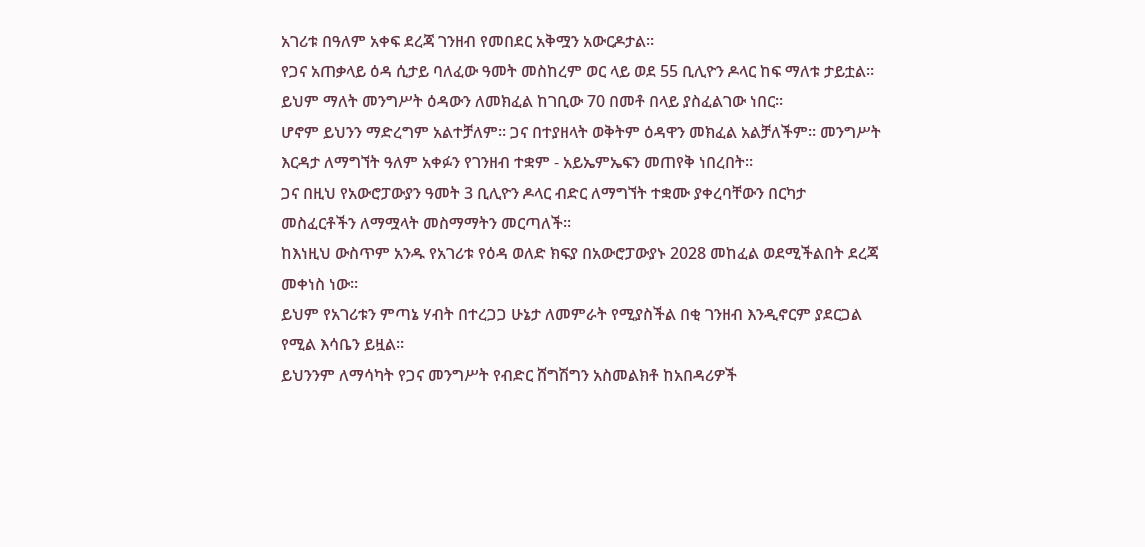አገሪቱ በዓለም አቀፍ ደረጃ ገንዘብ የመበደር አቅሟን አውርዶታል።
የጋና አጠቃላይ ዕዳ ሲታይ ባለፈው ዓመት መስከረም ወር ላይ ወደ 55 ቢሊዮን ዶላር ከፍ ማለቱ ታይቷል። ይህም ማለት መንግሥት ዕዳውን ለመክፈል ከገቢው 70 በመቶ በላይ ያስፈልገው ነበር።
ሆኖም ይህንን ማድረግም አልተቻለም። ጋና በተያዘላት ወቅትም ዕዳዋን መክፈል አልቻለችም። መንግሥት እርዳታ ለማግኘት ዓለም አቀፉን የገንዘብ ተቋም - አይኤምኤፍን መጠየቅ ነበረበት።
ጋና በዚህ የአውሮፓውያን ዓመት 3 ቢሊዮን ዶላር ብድር ለማግኘት ተቋሙ ያቀረባቸውን በርካታ መስፈርቶችን ለማሟላት መስማማትን መርጣለች።
ከእነዚህ ውስጥም አንዱ የአገሪቱ የዕዳ ወለድ ክፍያ በአውሮፓውያኑ 2028 መከፈል ወደሚችልበት ደረጃ መቀነስ ነው።
ይህም የአገሪቱን ምጣኔ ሃብት በተረጋጋ ሁኔታ ለመምራት የሚያስችል በቂ ገንዘብ እንዲኖርም ያደርጋል የሚል እሳቤን ይዟል።
ይህንንም ለማሳካት የጋና መንግሥት የብድር ሸግሽግን አስመልክቶ ከአበዳሪዎች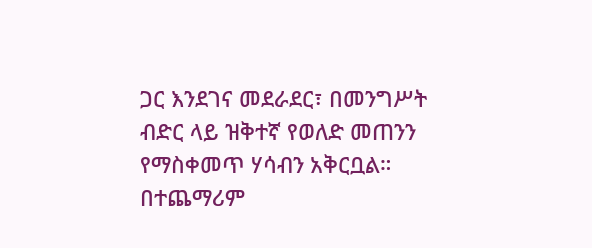ጋር እንደገና መደራደር፣ በመንግሥት ብድር ላይ ዝቅተኛ የወለድ መጠንን የማስቀመጥ ሃሳብን አቅርቧል።
በተጨማሪም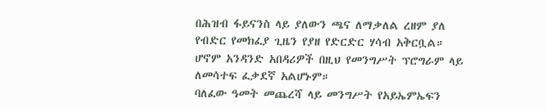በሕዝብ ፋይናንስ ላይ ያለውን ጫና ለማቃለል ረዘም ያለ የብድር የመክፈያ ጊዜን የያዘ የድርድር ሃሳብ አቅርቧል።
ሆኖም አንዳንድ አበዳሪዎች በዚህ የመንግሥት ፕሮግራም ላይ ለመሳተፍ ፈቃደኛ አልሆኑም።
ባለፈው ዓመት መጨረሻ ላይ መንግሥት የአይኤምኤፍን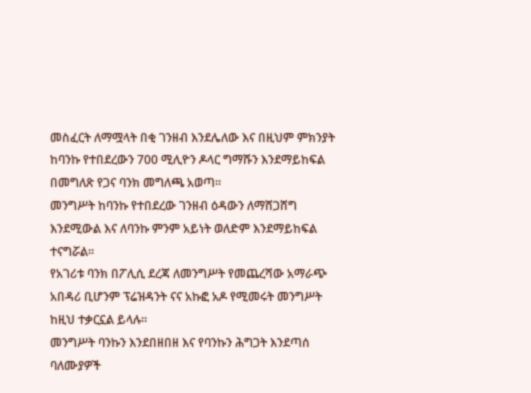መስፈርት ለማሟላት በቂ ገንዘብ እንደሌለው እና በዚህም ምክንያት ከባንኩ የተበደረውን 700 ሚሊዮን ዶላር ግማሹን እንደማይከፍል በመግለጽ የጋና ባንክ መግለጫ አወጣ።
መንግሥት ከባንኩ የተበደረው ገንዘብ ዕዳውን ለማሸጋሸግ እንደሚውል እና ለባንኩ ምንም አይነት ወለድም እንደማይከፍል ተናግሯል።
የአገሪቱ ባንክ በፖሊሲ ደረጃ ለመንግሥት የመጨረሻው አማራጭ አበዳሪ ቢሆንም ፕሬዝዳንት ናና አኩፎ አዶ የሚመሩት መንግሥት ከዚህ ተቃርኗል ይላሉ።
መንግሥት ባንኩን እንደበዘበዘ እና የባንኩን ሕግጋት እንደጣሰ ባለሙያዎች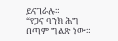ይናገራሉ።
“የጋና ባንክ ሕግ በጣም ግልጽ ነው።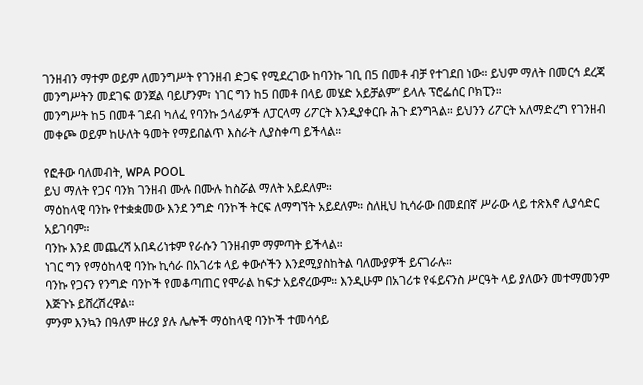ገንዘብን ማተም ወይም ለመንግሥት የገንዘብ ድጋፍ የሚደረገው ከባንኩ ገቢ በ5 በመቶ ብቻ የተገደበ ነው። ይህም ማለት በመርኅ ደረጃ መንግሥትን መደገፍ ወንጀል ባይሆንም፣ ነገር ግን ከ5 በመቶ በላይ መሄድ አይቻልም” ይላሉ ፕሮፌሰር ቦክፒን።
መንግሥት ከ5 በመቶ ገደብ ካለፈ የባንኩ ኃላፊዎች ለፓርላማ ሪፖርት እንዲያቀርቡ ሕጉ ደንግጓል። ይህንን ሪፖርት አለማድረግ የገንዘብ መቀጮ ወይም ከሁለት ዓመት የማይበልጥ እስራት ሊያስቀጣ ይችላል።

የፎቶው ባለመብት, WPA POOL
ይህ ማለት የጋና ባንክ ገንዘብ ሙሉ በሙሉ ከስሯል ማለት አይደለም።
ማዕከላዊ ባንኩ የተቋቋመው እንደ ንግድ ባንኮች ትርፍ ለማግኘት አይደለም። ስለዚህ ኪሳራው በመደበኛ ሥራው ላይ ተጽእኖ ሊያሳድር አይገባም።
ባንኩ እንደ መጨረሻ አበዳሪነቱም የራሱን ገንዘብም ማምጣት ይችላል።
ነገር ግን የማዕከላዊ ባንኩ ኪሳራ በአገሪቱ ላይ ቀውሶችን እንደሚያስከትል ባለሙያዎች ይናገራሉ።
ባንኩ የጋናን የንግድ ባንኮች የመቆጣጠር የሞራል ከፍታ አይኖረውም። እንዲሁም በአገሪቱ የፋይናንስ ሥርዓት ላይ ያለውን መተማመንም እጅጉኑ ይሸረሽረዋል።
ምንም እንኳን በዓለም ዙሪያ ያሉ ሌሎች ማዕከላዊ ባንኮች ተመሳሳይ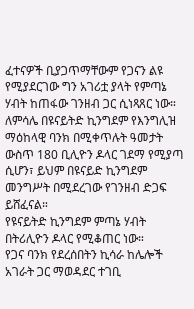ፈተናዎች ቢያጋጥማቸውም የጋናን ልዩ የሚያደርገው ግን አገሪቷ ያላት የምጣኔ ሃብት ከጠፋው ገንዘብ ጋር ሲነጻጸር ነው።
ለምሳሌ በዩናይትድ ኪንግደም የእንግሊዝ ማዕከላዊ ባንክ በሚቀጥሉት ዓመታት ውስጥ 180 ቢሊዮን ዶላር ገደማ የሚያጣ ሲሆን፣ ይህም በዩናይድ ኪንግደም መንግሥት በሚደረገው የገንዘብ ድጋፍ ይሸፈናል።
የዩናይትድ ኪንግደም ምጣኔ ሃብት በትሪሊዮን ዶላር የሚቆጠር ነው።
የጋና ባንክ የደረሰበትን ኪሳራ ከሌሎች አገራት ጋር ማወዳደር ተገቢ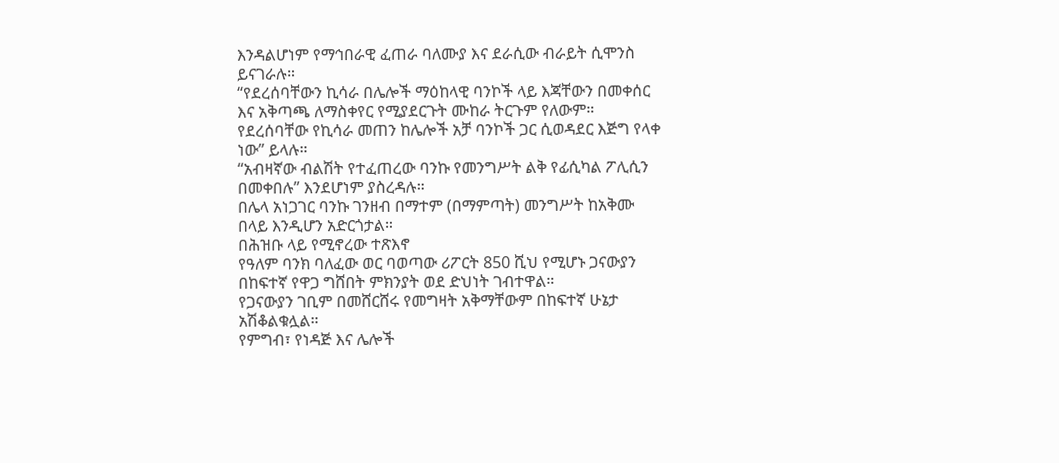እንዳልሆነም የማኅበራዊ ፈጠራ ባለሙያ እና ደራሲው ብራይት ሲሞንስ ይናገራሉ።
“የደረሰባቸውን ኪሳራ በሌሎች ማዕከላዊ ባንኮች ላይ እጃቸውን በመቀሰር እና አቅጣጫ ለማስቀየር የሚያደርጉት ሙከራ ትርጉም የለውም። የደረሰባቸው የኪሳራ መጠን ከሌሎች አቻ ባንኮች ጋር ሲወዳደር እጅግ የላቀ ነው” ይላሉ።
“አብዛኛው ብልሽት የተፈጠረው ባንኩ የመንግሥት ልቅ የፊሲካል ፖሊሲን በመቀበሉ” እንደሆነም ያስረዳሉ።
በሌላ አነጋገር ባንኩ ገንዘብ በማተም (በማምጣት) መንግሥት ከአቅሙ በላይ እንዲሆን አድርጎታል።
በሕዝቡ ላይ የሚኖረው ተጽእኖ
የዓለም ባንክ ባለፈው ወር ባወጣው ሪፖርት 850 ሺህ የሚሆኑ ጋናውያን በከፍተኛ የዋጋ ግሸበት ምክንያት ወደ ድህነት ገብተዋል።
የጋናውያን ገቢም በመሸርሸሩ የመግዛት አቅማቸውም በከፍተኛ ሁኔታ አሽቆልቁሏል።
የምግብ፣ የነዳጅ እና ሌሎች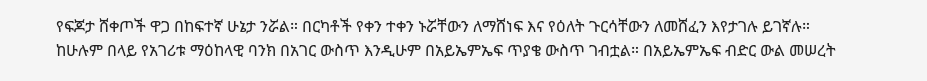የፍጆታ ሸቀጦች ዋጋ በከፍተኛ ሁኔታ ንሯል። በርካቶች የቀን ተቀን ኑሯቸውን ለማሸነፍ እና የዕለት ጉርሳቸውን ለመሸፈን እየታገሉ ይገኛሉ።
ከሁሉም በላይ የአገሪቱ ማዕከላዊ ባንክ በአገር ውስጥ እንዲሁም በአይኤምኤፍ ጥያቄ ውስጥ ገብቷል። በአይኤምኤፍ ብድር ውል መሠረት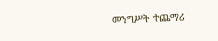መንግሥት ተጨማሪ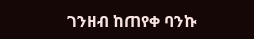ገንዘብ ከጠየቀ ባንኩ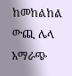ከመከልከል ውጪ ሌላ አማራጭ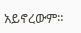አይኖረውም።